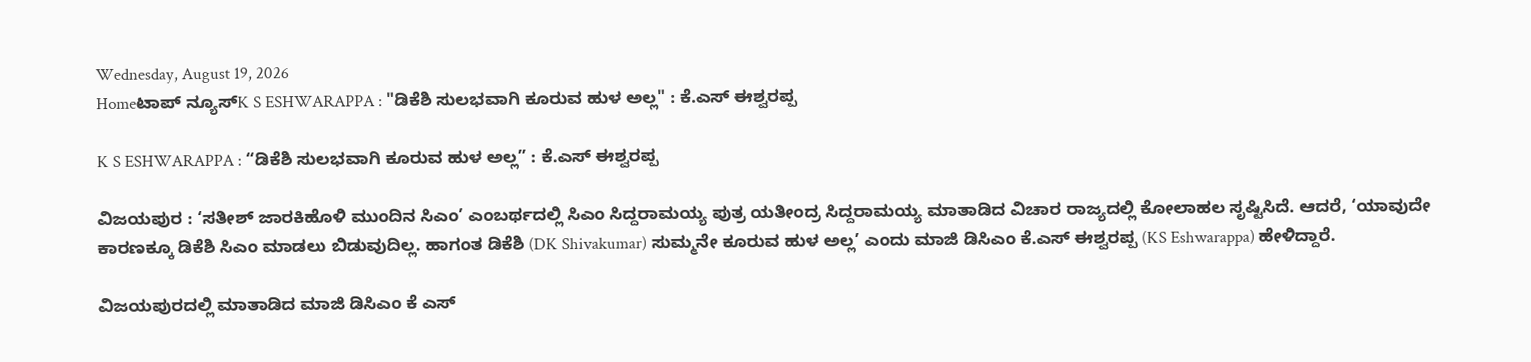Wednesday, August 19, 2026
Homeಟಾಪ್ ನ್ಯೂಸ್K S ESHWARAPPA : "ಡಿಕೆಶಿ ಸುಲಭವಾಗಿ ಕೂರುವ ಹುಳ ಅಲ್ಲ" : ಕೆ.ಎಸ್ ಈಶ್ವರಪ್ಪ

K S ESHWARAPPA : “ಡಿಕೆಶಿ ಸುಲಭವಾಗಿ ಕೂರುವ ಹುಳ ಅಲ್ಲ” : ಕೆ.ಎಸ್ ಈಶ್ವರಪ್ಪ

ವಿಜಯಪುರ : ‘ಸತೀಶ್ ಜಾರಕಿಹೊಳಿ ಮುಂದಿನ ಸಿಎಂ’ ಎಂಬರ್ಥದಲ್ಲಿ ಸಿಎಂ ಸಿದ್ದರಾಮಯ್ಯ ಪುತ್ರ ಯತೀಂದ್ರ ಸಿದ್ದರಾಮಯ್ಯ ಮಾತಾಡಿದ ವಿಚಾರ ರಾಜ್ಯದಲ್ಲಿ ಕೋಲಾಹಲ ಸೃಷ್ಟಿಸಿದೆ. ಆದರೆ, ‘ಯಾವುದೇ ಕಾರಣಕ್ಕೂ ಡಿಕೆಶಿ ಸಿಎಂ‌ ಮಾಡಲು ಬಿಡುವುದಿಲ್ಲ. ಹಾಗಂತ ಡಿಕೆಶಿ (DK Shivakumar) ಸುಮ್ಮನೇ ಕೂರುವ ಹುಳ ಅಲ್ಲ’ ಎಂದು ಮಾಜಿ ಡಿಸಿಎಂ ಕೆ.ಎಸ್ ಈಶ್ವರಪ್ಪ (KS Eshwarappa) ಹೇಳಿದ್ದಾರೆ.

ವಿಜಯಪುರದಲ್ಲಿ ಮಾತಾಡಿದ ಮಾಜಿ ಡಿಸಿಎಂ ಕೆ ಎಸ್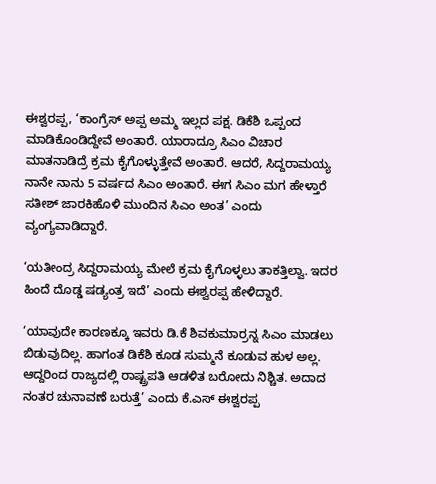ಈಶ್ವರಪ್ಪ, ‘ಕಾಂಗ್ರೆಸ್ ಅಪ್ಪ ಅಮ್ಮ ಇಲ್ಲದ ಪಕ್ಷ. ಡಿಕೆಶಿ ಒಪ್ಪಂದ ಮಾಡಿಕೊಂಡಿದ್ದೇವೆ ಅಂತಾರೆ. ಯಾರಾದ್ರೂ ಸಿಎಂ ವಿಚಾರ ಮಾತನಾಡಿದ್ರೆ ಕ್ರಮ ಕೈಗೊಳ್ಳುತ್ತೇವೆ ಅಂತಾರೆ. ಆದರೆ, ಸಿದ್ದರಾಮಯ್ಯ ನಾನೇ ನಾನು 5 ವರ್ಷದ ಸಿಎಂ‌ ಅಂತಾರೆ. ಈಗ ಸಿಎಂ‌ ಮಗ ಹೇಳ್ತಾರೆ ಸತೀಶ್ ಜಾರಕಿಹೊಳಿ ಮುಂದಿನ ಸಿಎಂ ಅಂತ’ ಎಂದು ವ್ಯಂಗ್ಯವಾಡಿದ್ದಾರೆ.

‘ಯತೀಂದ್ರ ಸಿದ್ದರಾಮಯ್ಯ ಮೇಲೆ ಕ್ರಮ ಕೈಗೊಳ್ಳಲು ತಾಕತ್ತಿಲ್ವಾ. ಇದರ ಹಿಂದೆ ದೊಡ್ಡ ಷಡ್ಯಂತ್ರ ಇದೆ’ ಎಂದು ಈಶ್ವರಪ್ಪ ಹೇಳಿದ್ದಾರೆ.

‘ಯಾವುದೇ ಕಾರಣಕ್ಕೂ ಇವರು ಡಿ.ಕೆ ಶಿವಕುಮಾರ್ರನ್ನ ಸಿಎಂ‌ ಮಾಡಲು ಬಿಡುವುದಿಲ್ಲ. ಹಾಗಂತ ಡಿಕೆಶಿ ಕೂಡ ಸುಮ್ಮನೆ ಕೂಡುವ ಹುಳ ಅಲ್ಲ. ಆದ್ದರಿಂದ ರಾಜ್ಯದಲ್ಲಿ ರಾಷ್ಟ್ರಪತಿ ಆಡಳಿತ ಬರೋದು ನಿಶ್ಚಿತ. ಅದಾದ ನಂತರ ಚುನಾವಣೆ ಬರುತ್ತೆ’ ಎಂದು ಕೆ.ಎಸ್ ಈಶ್ವರಪ್ಪ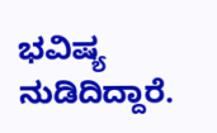ಭವಿಷ್ಯ ನುಡಿದಿದ್ದಾರೆ.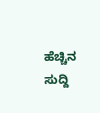ಹೆಚ್ಚಿನ ಸುದ್ದಿ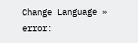Change Language »
error: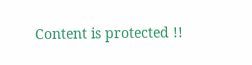Content is protected !!